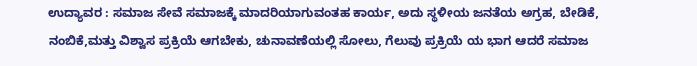ಉದ್ಯಾವರ : ಸಮಾಜ ಸೇವೆ ಸಮಾಜಕ್ಕೆ ಮಾದರಿಯಾಗುವಂತಹ ಕಾರ್ಯ, ಅದು ಸ್ಥಳೀಯ ಜನತೆಯ ಅಗ್ರಹ, ಬೇಡಿಕೆ, ನಂಬಿಕೆ,ಮತ್ತು ವಿಶ್ವಾಸ ಪ್ರಕ್ರಿಯೆ ಆಗಬೇಕು, ಚುನಾವಣೆಯಲ್ಲಿ ಸೋಲು, ಗೆಲುವು ಪ್ರಕ್ರಿಯೆ ಯ ಭಾಗ ಆದರೆ ಸಮಾಜ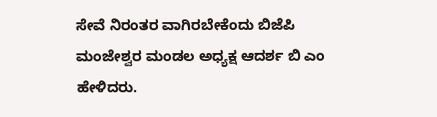ಸೇವೆ ನಿರಂತರ ವಾಗಿರಬೇಕೆಂದು ಬಿಜೆಪಿ ಮಂಜೇಶ್ವರ ಮಂಡಲ ಅಧ್ಯಕ್ಷ ಆದರ್ಶ ಬಿ ಎಂ ಹೇಳಿದರು.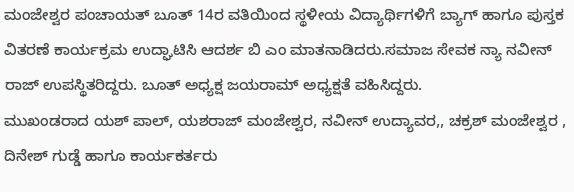ಮಂಜೇಶ್ವರ ಪಂಚಾಯತ್ ಬೂತ್ 14ರ ವತಿಯಿಂದ ಸ್ಥಳೀಯ ವಿದ್ಯಾರ್ಥಿಗಳಿಗೆ ಬ್ಯಾಗ್ ಹಾಗೂ ಪುಸ್ತಕ ವಿತರಣೆ ಕಾರ್ಯಕ್ರಮ ಉದ್ಘಾಟಿಸಿ ಆದರ್ಶ ಬಿ ಎಂ ಮಾತನಾಡಿದರು.ಸಮಾಜ ಸೇವಕ ನ್ಯಾ ನವೀನ್ ರಾಜ್ ಉಪಸ್ಥಿತರಿದ್ದರು. ಬೂತ್ ಅಧ್ಯಕ್ಷ ಜಯರಾಮ್ ಅಧ್ಯಕ್ಷತೆ ವಹಿಸಿದ್ದರು.
ಮುಖಂಡರಾದ ಯಶ್ ಪಾಲ್, ಯಶರಾಜ್ ಮಂಜೇಶ್ವರ, ನವೀನ್ ಉದ್ಯಾವರ,, ಚಕ್ರಶ್ ಮಂಜೇಶ್ವರ , ದಿನೇಶ್ ಗುಡ್ಡೆ ಹಾಗೂ ಕಾರ್ಯಕರ್ತರು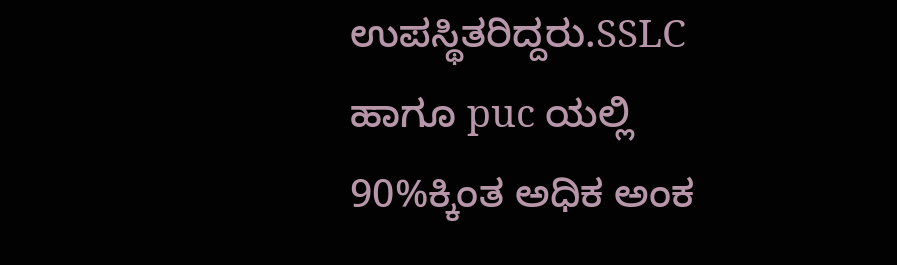ಉಪಸ್ಥಿತರಿದ್ದರು.SSLC ಹಾಗೂ puc ಯಲ್ಲಿ 90%ಕ್ಕಿಂತ ಅಧಿಕ ಅಂಕ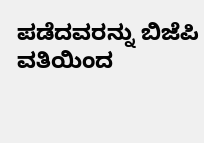ಪಡೆದವರನ್ನು ಬಿಜೆಪಿ ವತಿಯಿಂದ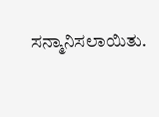ಸನ್ಮಾನಿಸಲಾಯಿತು.